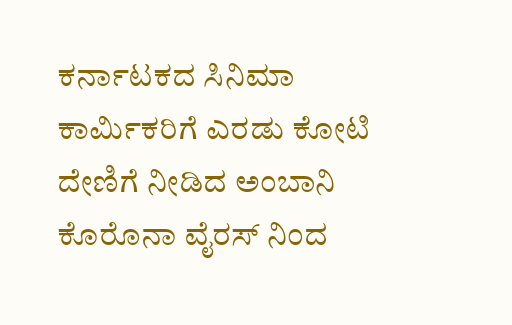ಕರ್ನಾಟಕದ ಸಿನಿಮಾ ಕಾರ್ಮಿಕರಿಗೆ ಎರಡು ಕೋಟಿ ದೇಣಿಗೆ ನೀಡಿದ ಅಂಬಾನಿ
ಕೊರೊನಾ ವೈರಸ್ ನಿಂದ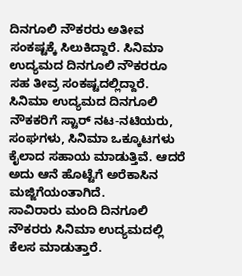ದಿನಗೂಲಿ ನೌಕರರು ಅತೀವ ಸಂಕಷ್ಟಕ್ಕೆ ಸಿಲುಕಿದ್ದಾರೆ. ಸಿನಿಮಾ ಉದ್ಯಮದ ದಿನಗೂಲಿ ನೌಕರರೂ ಸಹ ತೀವ್ರ ಸಂಕಷ್ಟದಲ್ಲಿದ್ದಾರೆ.
ಸಿನಿಮಾ ಉದ್ಯಮದ ದಿನಗೂಲಿ ನೌಕಕರಿಗೆ ಸ್ಟಾರ್ ನಟ-ನಟಿಯರು, ಸಂಘಗಳು, ಸಿನಿಮಾ ಒಕ್ಕೂಟಗಳು ಕೈಲಾದ ಸಹಾಯ ಮಾಡುತ್ತಿವೆ. ಆದರೆ ಅದು ಆನೆ ಹೊಟ್ಟೆಗೆ ಅರೆಕಾಸಿನ ಮಜ್ಜಿಗೆಯಂತಾಗಿದೆ.
ಸಾವಿರಾರು ಮಂದಿ ದಿನಗೂಲಿ ನೌಕರರು ಸಿನಿಮಾ ಉದ್ಯಮದಲ್ಲಿ ಕೆಲಸ ಮಾಡುತ್ತಾರೆ.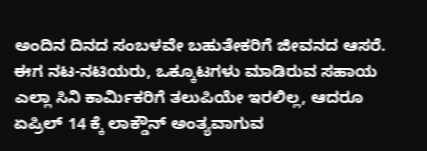ಅಂದಿನ ದಿನದ ಸಂಬಳವೇ ಬಹುತೇಕರಿಗೆ ಜೀವನದ ಆಸರೆ. ಈಗ ನಟ-ನಟಿಯರು, ಒಕ್ಕೂಟಗಳು ಮಾಡಿರುವ ಸಹಾಯ ಎಲ್ಲಾ ಸಿನಿ ಕಾರ್ಮಿಕರಿಗೆ ತಲುಪಿಯೇ ಇರಲಿಲ್ಲ, ಆದರೂ ಏಪ್ರಿಲ್ 14 ಕ್ಕೆ ಲಾಕ್ಡೌನ್ ಅಂತ್ಯವಾಗುವ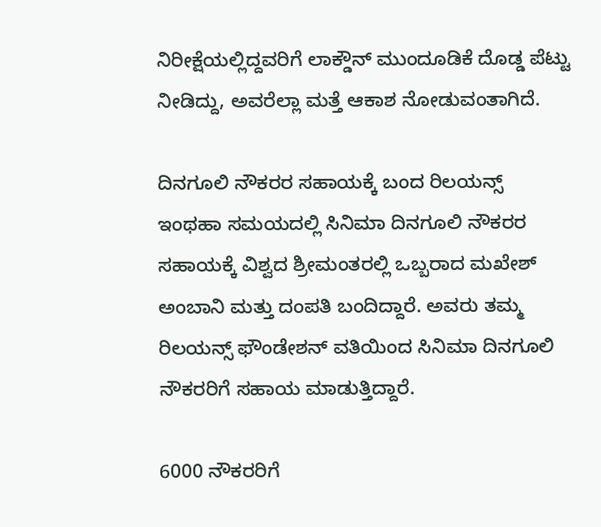ನಿರೀಕ್ಷೆಯಲ್ಲಿದ್ದವರಿಗೆ ಲಾಕ್ಡೌನ್ ಮುಂದೂಡಿಕೆ ದೊಡ್ಡ ಪೆಟ್ಟು ನೀಡಿದ್ದು, ಅವರೆಲ್ಲಾ ಮತ್ತೆ ಆಕಾಶ ನೋಡುವಂತಾಗಿದೆ.

ದಿನಗೂಲಿ ನೌಕರರ ಸಹಾಯಕ್ಕೆ ಬಂದ ರಿಲಯನ್ಸ್
ಇಂಥಹಾ ಸಮಯದಲ್ಲಿ ಸಿನಿಮಾ ದಿನಗೂಲಿ ನೌಕರರ ಸಹಾಯಕ್ಕೆ ವಿಶ್ವದ ಶ್ರೀಮಂತರಲ್ಲಿ ಒಬ್ಬರಾದ ಮಖೇಶ್ ಅಂಬಾನಿ ಮತ್ತು ದಂಪತಿ ಬಂದಿದ್ದಾರೆ. ಅವರು ತಮ್ಮ ರಿಲಯನ್ಸ್ ಫೌಂಡೇಶನ್ ವತಿಯಿಂದ ಸಿನಿಮಾ ದಿನಗೂಲಿ ನೌಕರರಿಗೆ ಸಹಾಯ ಮಾಡುತ್ತಿದ್ದಾರೆ.

6000 ನೌಕರರಿಗೆ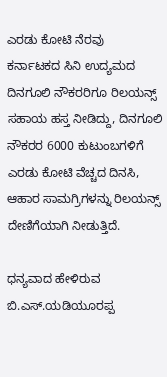ಎರಡು ಕೋಟಿ ನೆರವು
ಕರ್ನಾಟಕದ ಸಿನಿ ಉದ್ಯಮದ ದಿನಗೂಲಿ ನೌಕರರಿಗೂ ರಿಲಯನ್ಸ್ ಸಹಾಯ ಹಸ್ತ ನೀಡಿದ್ದು, ದಿನಗೂಲಿ ನೌಕರರ 6000 ಕುಟುಂಬಗಳಿಗೆ ಎರಡು ಕೋಟಿ ವೆಚ್ಚದ ದಿನಸಿ, ಆಹಾರ ಸಾಮಗ್ರಿಗಳನ್ನು ರಿಲಯನ್ಸ್ ದೇಣಿಗೆಯಾಗಿ ನೀಡುತ್ತಿದೆ.

ಧನ್ಯವಾದ ಹೇಳಿರುವ ಬಿ.ಎಸ್.ಯಡಿಯೂರಪ್ಪ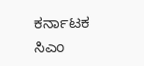ಕರ್ನಾಟಕ ಸಿಎಂ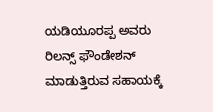ಯಡಿಯೂರಪ್ಪ ಅವರು ರಿಲನ್ಸ್ ಫೌಂಡೇಶನ್ ಮಾಡುತ್ತಿರುವ ಸಹಾಯಕ್ಕೆ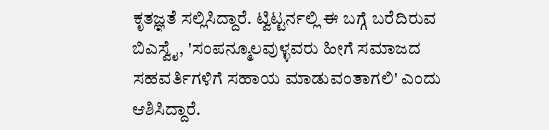ಕೃತಜ್ಞತೆ ಸಲ್ಲಿಸಿದ್ದಾರೆ. ಟ್ವಿಟ್ಟರ್ನಲ್ಲಿ ಈ ಬಗ್ಗೆ ಬರೆದಿರುವ ಬಿಎಸ್ವೈ, 'ಸಂಪನ್ಮೂಲವುಳ್ಳವರು ಹೀಗೆ ಸಮಾಜದ ಸಹವರ್ತಿಗಳಿಗೆ ಸಹಾಯ ಮಾಡುವಂತಾಗಲಿ' ಎಂದು ಆಶಿಸಿದ್ದಾರೆ.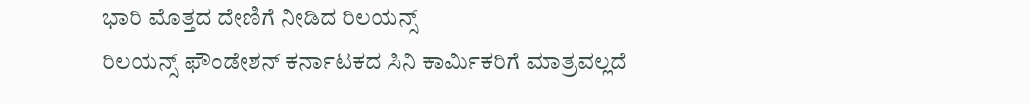ಭಾರಿ ಮೊತ್ತದ ದೇಣಿಗೆ ನೀಡಿದ ರಿಲಯನ್ಸ್
ರಿಲಯನ್ಸ್ ಫೌಂಡೇಶನ್ ಕರ್ನಾಟಕದ ಸಿನಿ ಕಾರ್ಮಿಕರಿಗೆ ಮಾತ್ರವಲ್ಲದೆ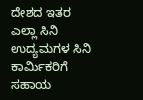ದೇಶದ ಇತರ ಎಲ್ಲಾ ಸಿನಿ ಉದ್ಯಮಗಳ ಸಿನಿ ಕಾರ್ಮಿಕರಿಗೆ ಸಹಾಯ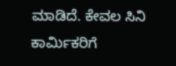ಮಾಡಿದೆ. ಕೇವಲ ಸಿನಿ ಕಾರ್ಮಿಕರಿಗೆ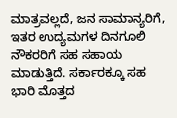ಮಾತ್ರವಲ್ಲದೆ, ಜನ ಸಾಮಾನ್ಯರಿಗೆ, ಇತರ ಉದ್ಯಮಗಳ ದಿನಗೂಲಿ ನೌಕರರಿಗೆ ಸಹ ಸಹಾಯ ಮಾಡುತ್ತಿದೆ. ಸರ್ಕಾರಕ್ಕೂ ಸಹ ಭಾರಿ ಮೊತ್ತದ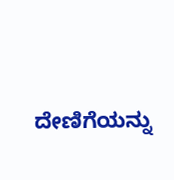ದೇಣಿಗೆಯನ್ನು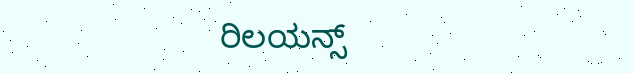ರಿಲಯನ್ಸ್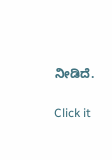ನೀಡಿದೆ.


Click it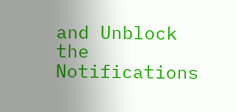and Unblock the Notifications